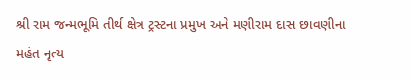શ્રી રામ જન્મભૂમિ તીર્થ ક્ષેત્ર ટ્રસ્ટના પ્રમુખ અને મણીરામ દાસ છાવણીના મહંત નૃત્ય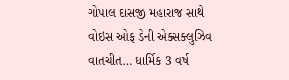ગોપાલ દાસજી મહારાજ સાથે વોઇસ ઓફ ડેની એક્સક્લુઝિવ વાતચીત… ધાર્મિક 3 વર્ષ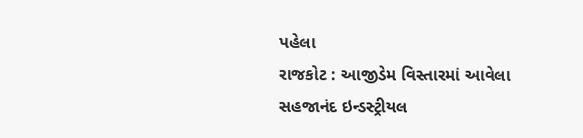પહેલા
રાજકોટ : આજીડેમ વિસ્તારમાં આવેલા સહજાનંદ ઇન્ડસ્ટ્રીયલ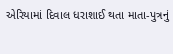એરિયામાં દિવાલ ધરાશાઈ થતા માતા-પુત્રનું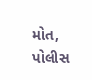મોત, પોલીસ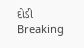દોડી Breaking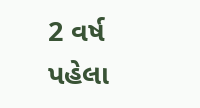2 વર્ષ પહેલા